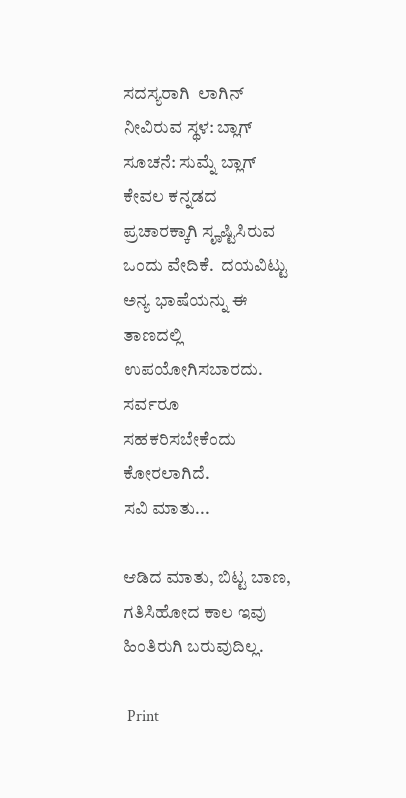ಸದಸ್ಯರಾಗಿ  ಲಾಗಿನ್
ನೀವಿರುವ ಸ್ಥಳ: ಬ್ಲಾಗ್
ಸೂಚನೆ: ಸುಮ್ನೆ ಬ್ಲಾಗ್ ಕೇವಲ ಕನ್ನಡದ ಪ್ರಚಾರಕ್ಕಾಗಿ ಸೄಷ್ಟಿಸಿರುವ ಒಂದು ವೇದಿಕೆ.  ದಯವಿಟ್ಟು ಅನ್ಯ ಭಾಷೆಯನ್ನು ಈ ತಾಣದಲ್ಲಿ ಉಪಯೋಗಿಸಬಾರದು.  ಸರ್ವರೂ ಸಹಕರಿಸಬೇಕೆಂದು ಕೋರಲಾಗಿದೆ.
ಸವಿ ಮಾತು...

ಆಡಿದ ಮಾತು, ಬಿಟ್ಟ ಬಾಣ, ಗತಿಸಿಹೋದ ಕಾಲ ಇವು ಹಿಂತಿರುಗಿ ಬರುವುದಿಲ್ಲ.

 Print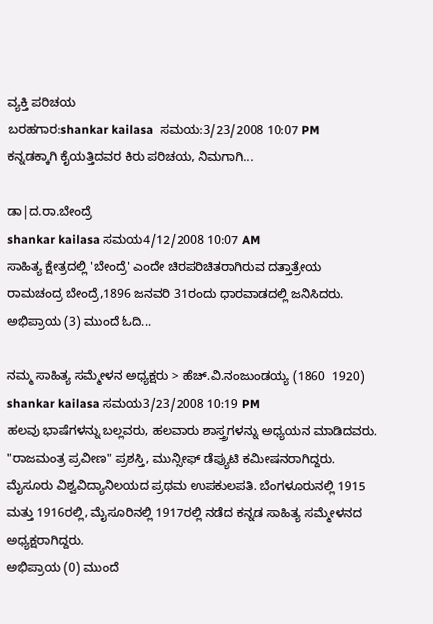ವ್ಯಕ್ತಿ ಪರಿಚಯ‌
ಬರಹಗಾರ:shankar kailasa  ಸಮಯ:3/23/2008 10:07 PM
ಕನ್ನಡಕ್ಕಾಗಿ ಕೈಯತ್ತಿದವರ ಕಿರು ಪರಿಚಯ, ನಿಮಗಾಗಿ...

ಡಾ|ದ.ರಾ.ಬೇಂದ್ರೆ
shankar kailasa ಸಮಯ4/12/2008 10:07 AM
ಸಾಹಿತ್ಯ ಕ್ಷೇತ್ರದಲ್ಲಿ 'ಬೇಂದ್ರೆ' ಎಂದೇ ಚಿರಪರಿಚಿತರಾಗಿರುವ ದತ್ತಾತ್ರೇಯ ರಾಮಚಂದ್ರ ಬೇಂದ್ರೆ,1896 ಜನವರಿ 31ರಂದು ಧಾರವಾಡದಲ್ಲಿ ಜನಿಸಿದರು.
ಅಭಿಪ್ರಾಯ (3) ಮುಂದೆ ಓದಿ...

ನಮ್ಮ ಸಾಹಿತ್ಯ ಸಮ್ಮೇಳನ ಅಧ್ಯಕ್ಷರು > ಹೆಚ್.ವಿ.ನಂಜುಂಡಯ್ಯ (1860  1920)
shankar kailasa ಸಮಯ3/23/2008 10:19 PM
ಹಲವು ಭಾಷೆಗಳನ್ನು ಬಲ್ಲವರು, ಹಲವಾರು ಶಾಸ್ತ್ರಗಳನ್ನು ಅಧ್ಯಯನ ಮಾಡಿದವರು. "ರಾಜಮಂತ್ರ ಪ್ರವೀಣ" ಪ್ರಶಸ್ತಿ, ಮುನ್ಸೀಫ್ ಡೆಪ್ಯುಟಿ ಕಮೀಷನರಾಗಿದ್ದರು. ಮೈಸೂರು ವಿಶ್ವವಿದ್ಯಾನಿಲಯದ ಪ್ರಥಮ ಉಪಕುಲಪತಿ. ಬೆಂಗಳೂರುನಲ್ಲಿ 1915 ಮತ್ತು 1916ರಲ್ಲಿ, ಮೈಸೂರಿನಲ್ಲಿ 1917ರಲ್ಲಿ ನಡೆದ ಕನ್ನಡ ಸಾಹಿತ್ಯ ಸಮ್ಮೇಳನದ ಅಧ್ಯಕ್ಷರಾಗಿದ್ದರು.
ಅಭಿಪ್ರಾಯ (0) ಮುಂದೆ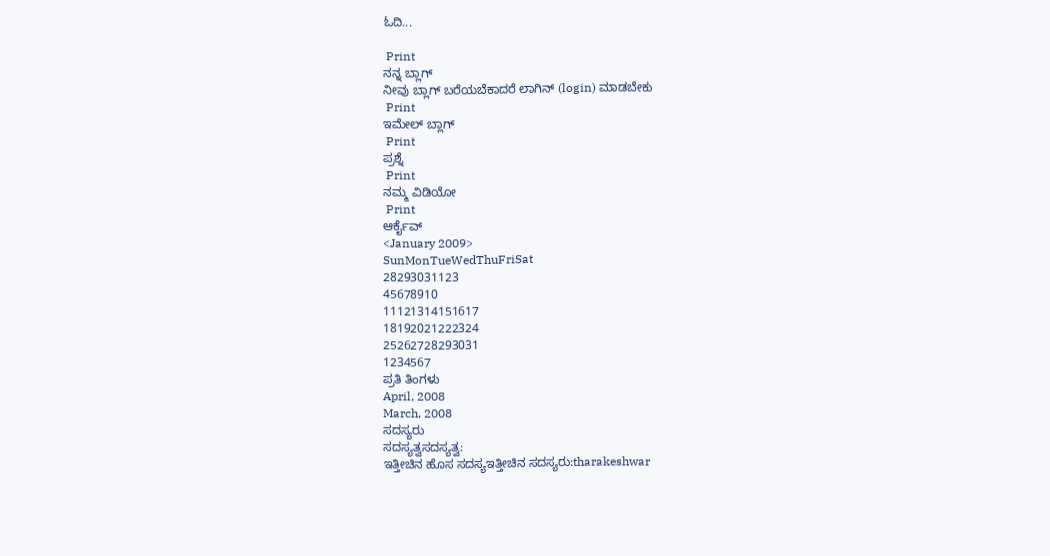ಓದಿ...

 Print
ನನ್ನ ಬ್ಲಾಗ್
ನೀವು ಬ್ಲಾಗ್ ಬರೆಯಬೆಕಾದರೆ ಲಾಗಿನ್ (login) ಮಾಡಬೇಕು
 Print
ಇಮೇಲ್ ಬ್ಲಾಗ್
 Print
ಪ್ರಶ್ನೆ
 Print
ನಮ್ಮ ವಿಡಿಯೋ
 Print
ಆರ್ಕೈವ್
<January 2009>
SunMonTueWedThuFriSat
28293031123
45678910
11121314151617
18192021222324
25262728293031
1234567
ಪ್ರತಿ ತಿಂಗಳು
April, 2008
March, 2008
ಸದಸ್ಯರು
ಸದಸ್ಯತ್ವಸದಸ್ಯತ್ವ:
ಇತ್ತೀಚಿನ ಹೊಸ ಸದಸ್ಯಇತ್ತೀಚಿನ ಸದಸ್ಯರು:tharakeshwar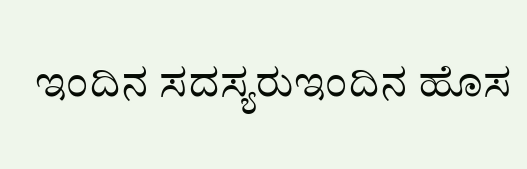ಇಂದಿನ ಸದಸ್ಯರುಇಂದಿನ ಹೊಸ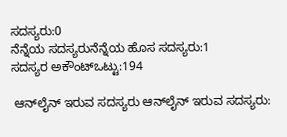ಸದಸ್ಯರು:0
ನೆನ್ನೆಯ ಸದಸ್ಯರುನೆನ್ನೆಯ ಹೊಸ ಸದಸ್ಯರು:1
ಸದಸ್ಯರ ಅಕೌಂಟ್ಒಟ್ಟು:194

 ಆನ್‌ಲೈನ್ ಇರುವ ಸದಸ್ಯರು ಆನ್‌ಲೈನ್ ಇರುವ ಸದಸ್ಯರು: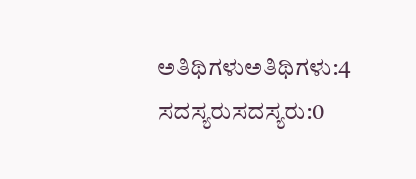ಅತಿಥಿಗಳುಅತಿಥಿಗಳು:4
ಸದಸ್ಯರುಸದಸ್ಯರು:0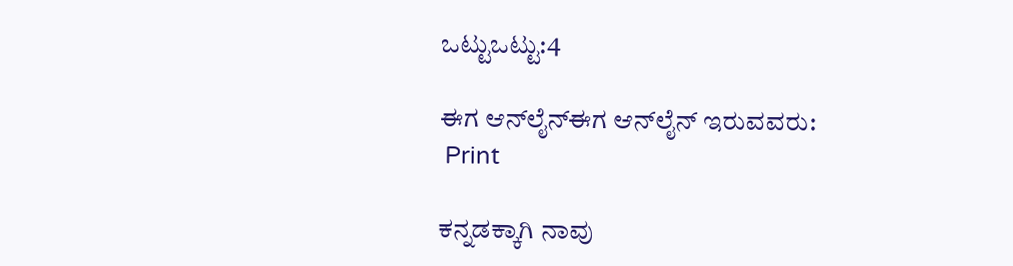ಒಟ್ಟುಒಟ್ಟು:4

ಈಗ ಆನ್‌ಲೈನ್ಈಗ ಆನ್‌ಲೈನ್ ಇರುವವರು:
 Print

ಕನ್ನಡಕ್ಕಾಗಿ ನಾವು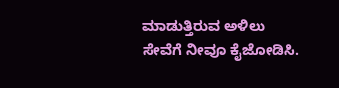ಮಾಡುತ್ತಿರುವ ಅಳಿಲು ಸೇವೆಗೆ ನೀವೂ ಕೈಜೋಡಿಸಿ.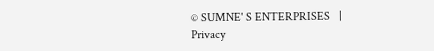© SUMNE' S ENTERPRISES   |  Privacy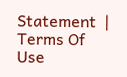Statement  |  Terms Of Use